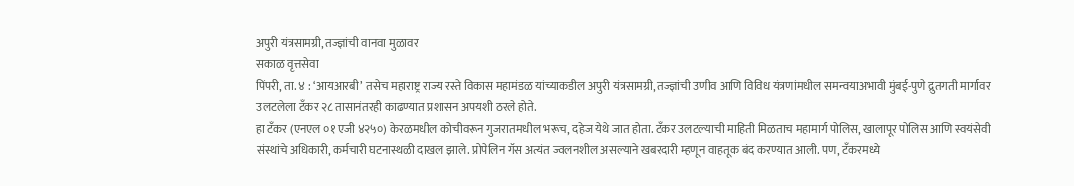अपुरी यंत्रसामग्री, तज्ज्ञांची वानवा मुळावर
सकाळ वृत्तसेवा
पिंपरी, ता. ४ : ‘आयआरबी’ तसेच महाराष्ट्र राज्य रस्ते विकास महामंडळ यांच्याकडील अपुरी यंत्रसामग्री, तज्ज्ञांची उणीव आणि विविध यंत्रणांमधील समन्वयाअभावी मुंबई-पुणे द्रुतगती मार्गावर उलटलेला टँकर २८ तासानंतरही काढण्यात प्रशासन अपयशी ठरले होते.
हा टँकर (एनएल ०१ एजी ४२५०) केरळमधील कोचीवरून गुजरातमधील भरूच, दहेज येथे जात होता. टँकर उलटल्याची माहिती मिळताच महामार्ग पोलिस, खालापूर पोलिस आणि स्वयंसेवी संस्थांचे अधिकारी, कर्मचारी घटनास्थळी दाखल झाले. प्रोपेलिन गॅस अत्यंत ज्वलनशील असल्याने खबरदारी म्हणून वाहतूक बंद करण्यात आली. पण, टँकरमध्ये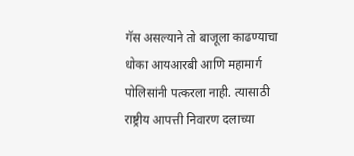गॅस असल्याने तो बाजूला काढण्याचा धोका आयआरबी आणि महामार्ग पोलिसांनी पत्करला नाही. त्यासाठी राष्ट्रीय आपत्ती निवारण दलाच्या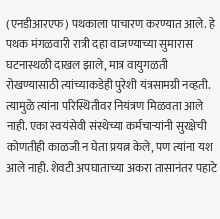(एनडीआरएफ) पथकाला पाचारण करण्यात आले. हे पथक मंगळवारी रात्री दहा वाजण्याच्या सुमारास घटनास्थळी दाखल झाले, मात्र वायुगळती रोखण्यासाठी त्यांच्याकडेही पुरेशी यंत्रसामग्री नव्हती. त्यामुळे त्यांना परिस्थितीवर नियंत्रण मिळवता आले नाही. एका स्वयंसेवी संस्थेच्या कर्मचाऱ्यांनी सुरक्षेची कोणतीही काळजी न घेता प्रयत्न केले, पण त्यांना यश आले नाही. शेवटी अपघाताच्या अकरा तासानंतर पहाटे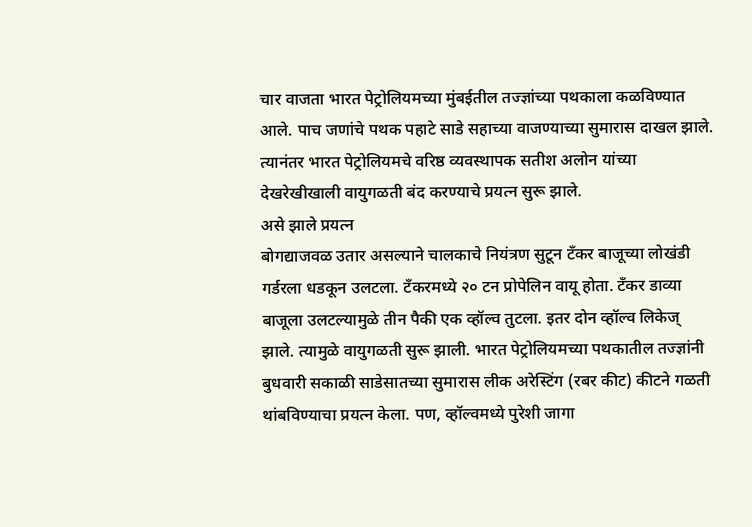चार वाजता भारत पेट्रोलियमच्या मुंबईतील तज्ज्ञांच्या पथकाला कळविण्यात आले. पाच जणांचे पथक पहाटे साडे सहाच्या वाजण्याच्या सुमारास दाखल झाले. त्यानंतर भारत पेट्रोलियमचे वरिष्ठ व्यवस्थापक सतीश अलोन यांच्या देखरेखीखाली वायुगळती बंद करण्याचे प्रयत्न सुरू झाले.
असे झाले प्रयत्न
बोगद्याजवळ उतार असल्याने चालकाचे नियंत्रण सुटून टँकर बाजूच्या लोखंडी गर्डरला धडकून उलटला. टँकरमध्ये २० टन प्रोपेलिन वायू होता. टँकर डाव्या बाजूला उलटल्यामुळे तीन पैकी एक व्हॉल्व तुटला. इतर दोन व्हॉल्व लिकेज् झाले. त्यामुळे वायुगळती सुरू झाली. भारत पेट्रोलियमच्या पथकातील तज्ज्ञांनी बुधवारी सकाळी साडेसातच्या सुमारास लीक अरेस्टिंग (रबर कीट) कीटने गळती थांबविण्याचा प्रयत्न केला. पण, व्हॉल्वमध्ये पुरेशी जागा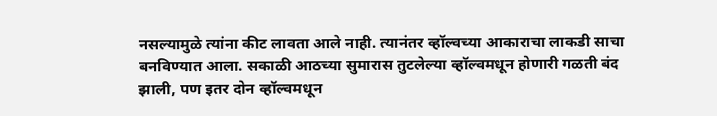नसल्यामुळे त्यांना कीट लावता आले नाही. त्यानंतर व्हॉल्वच्या आकाराचा लाकडी साचा बनविण्यात आला. सकाळी आठच्या सुमारास तुटलेल्या व्हॉल्वमधून होणारी गळती बंद झाली, पण इतर दोन व्हॉल्वमधून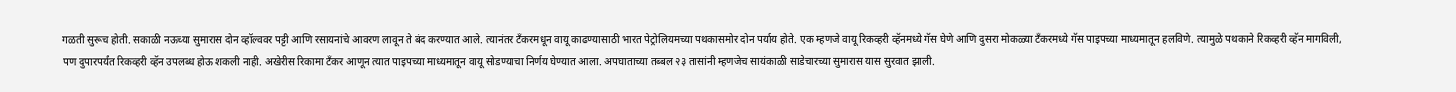गळती सुरूच होती. सकाळी नऊच्या सुमारास दोन व्हॉल्ववर पट्टी आणि रसायनांचे आवरण लावून ते बंद करण्यात आले. त्यानंतर टँकरमधून वायू काढण्यासाठी भारत पेट्रोलियमच्या पथकासमोर दोन पर्याय होते. एक म्हणजे वायू रिकव्हरी व्हॅनमध्ये गॅस घेणे आणि दुसरा मोकळ्या टँकरमध्ये गॅस पाइपच्या माध्यमातून हलविणे. त्यामुळे पथकाने रिकव्हरी व्हॅन मागविली, पण दुपारपर्यंत रिकव्हरी व्हॅन उपलब्ध होऊ शकली नाही. अखेरीस रिकामा टँकर आणून त्यात पाइपच्या माध्यमातून वायू सोडण्याचा निर्णय घेण्यात आला. अपघाताच्या तब्बल २३ तासांनी म्हणजेच सायंकाळी साडेचारच्या सुमारास यास सुरवात झाली.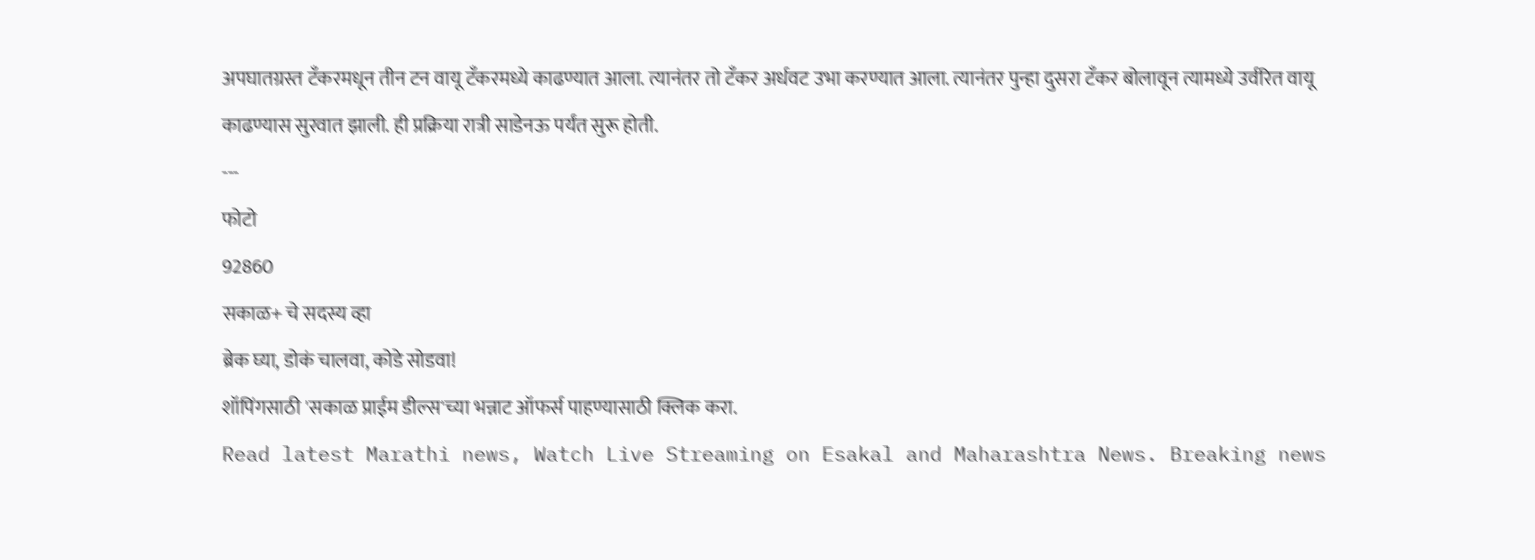अपघातग्रस्त टँकरमधून तीन टन वायू टँकरमध्ये काढण्यात आला. त्यानंतर तो टँकर अर्धवट उभा करण्यात आला. त्यानंतर पुन्हा दुसरा टँकर बोलावून त्यामध्ये उर्वरित वायू काढण्यास सुरवात झाली. ही प्रक्रिया रात्री साडेनऊ पर्यंत सुरू होती.
---
फोटो
92860
सकाळ+ चे सदस्य व्हा
ब्रेक घ्या, डोकं चालवा, कोडे सोडवा!
शॉपिंगसाठी 'सकाळ प्राईम डील्स'च्या भन्नाट ऑफर्स पाहण्यासाठी क्लिक करा.
Read latest Marathi news, Watch Live Streaming on Esakal and Maharashtra News. Breaking news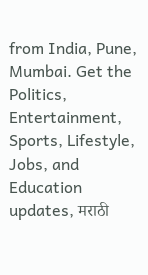from India, Pune, Mumbai. Get the Politics, Entertainment, Sports, Lifestyle, Jobs, and Education updates, मराठी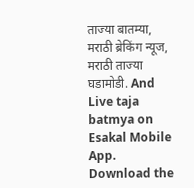ताज्या बातम्या, मराठी ब्रेकिंग न्यूज, मराठी ताज्या घडामोडी. And Live taja batmya on Esakal Mobile App. Download the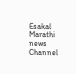Esakal Marathi news Channel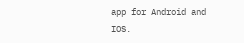app for Android and IOS.